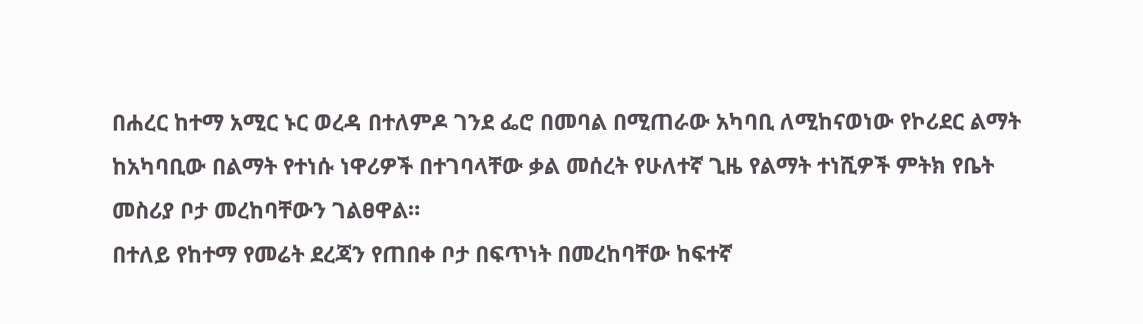በሐረር ከተማ አሚር ኑር ወረዳ በተለምዶ ገንደ ፌሮ በመባል በሚጠራው አካባቢ ለሚከናወነው የኮሪደር ልማት ከአካባቢው በልማት የተነሱ ነዋሪዎች በተገባላቸው ቃል መሰረት የሁለተኛ ጊዜ የልማት ተነሺዎች ምትክ የቤት መስሪያ ቦታ መረከባቸውን ገልፀዋል።
በተለይ የከተማ የመሬት ደረጃን የጠበቀ ቦታ በፍጥነት በመረከባቸው ከፍተኛ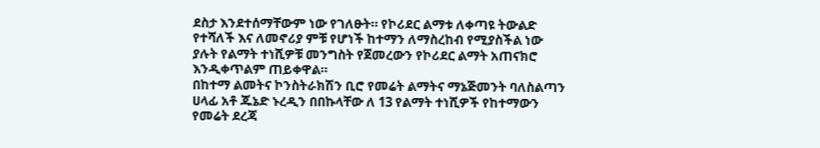ደስታ እንደተሰማቸውም ነው የገለፁት። የኮሪደር ልማቱ ለቀጣዩ ትውልድ የተሻለች እና ለመኖሪያ ምቹ የሆነች ከተማን ለማስረከብ የሚያስችል ነው ያሉት የልማት ተነሺዎቹ መንግስት የጀመረውን የኮሪደር ልማት አጠናክሮ እንዲቀጥልም ጠይቀዋል።
በከተማ ልመትና ኮንስትራክሽን ቢሮ የመሬት ልማትና ማኔጅመንት ባለስልጣን ሀላፊ አቶ ጁኔድ ኑረዲን በበኩላቸው ለ 13 የልማት ተነሺዎች የከተማውን የመሬት ደረጃ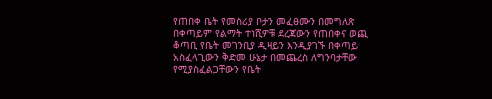የጠበቀ ቤት የመስሪያ ቦታን መፈፀሙን በመግለጽ በቀጣይም የልማት ተነሺዎቹ ደረጃውን የጠበቀና ወጪ ቆጣቢ የቤት መገንቢያ ዲዛይን እንዲያገኙ በቀጣይ አስፈላጊውን ቅድመ ሁኔታ በመጨረስ ለግንባታቸው የሚያስፈልጋቸውን የቤት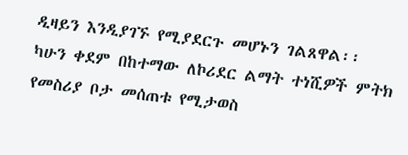ዲዛይን እንዲያገኙ የሚያደርጉ መሆኑን ገልጸዋል፡፡ ካሁን ቀደም በከተማው ለኮሪደር ልማት ተነሺዎች ምትክ የመስሪያ ቦታ መሰጠቱ የሚታወስ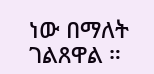ነው በማለት ገልጸዋል ።